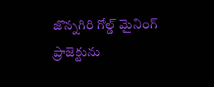జొన్నగిరి గోల్డ్ మైనింగ్ ప్రాజెక్టును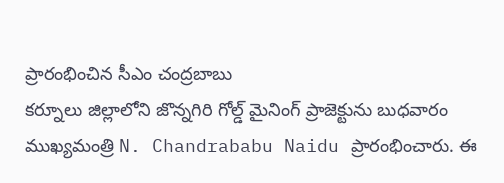ప్రారంభించిన సీఎం చంద్రబాబు
కర్నూలు జిల్లాలోని జొన్నగిరి గోల్డ్ మైనింగ్ ప్రాజెక్టును బుధవారం ముఖ్యమంత్రి N. Chandrababu Naidu ప్రారంభించారు. ఈ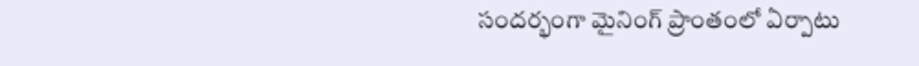సందర్భంగా మైనింగ్ ప్రాంతంలో ఏర్పాటు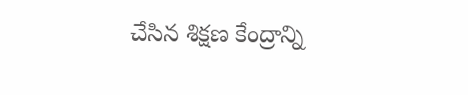చేసిన శిక్షణ కేంద్రాన్ని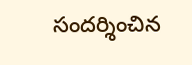సందర్శించిన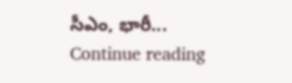సీఎం, భారీ...
Continue reading